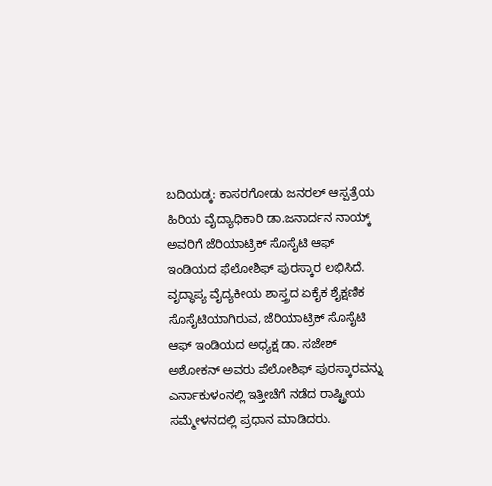ಬದಿಯಡ್ಕ: ಕಾಸರಗೋಡು ಜನರಲ್ ಆಸ್ಪತ್ರೆಯ ಹಿರಿಯ ವೈದ್ಯಾಧಿಕಾರಿ ಡಾ.ಜನಾರ್ದನ ನಾಯ್ಕ್ ಅವರಿಗೆ ಜೆರಿಯಾಟ್ರಿಕ್ ಸೊಸೈಟಿ ಆಫ್ ಇಂಡಿಯದ ಫೆಲೋಶಿಫ್ ಪುರಸ್ಕಾರ ಲಭಿಸಿದೆ. ವೃದ್ಧಾಪ್ಯ ವೈದ್ಯಕೀಯ ಶಾಸ್ತ್ರದ ಏಕೈಕ ಶೈಕ್ಷಣಿಕ ಸೊಸೈಟಿಯಾಗಿರುವ, ಜೆರಿಯಾಟ್ರಿಕ್ ಸೊಸೈಟಿ ಆಫ್ ಇಂಡಿಯದ ಅಧ್ಯಕ್ಷ ಡಾ. ಸಜೇಶ್ ಅಶೋಕನ್ ಅವರು ಪೆಲೋಶಿಫ್ ಪುರಸ್ಕಾರವನ್ನು ಎರ್ನಾಕುಳಂನಲ್ಲಿ ಇತ್ತೀಚೆಗೆ ನಡೆದ ರಾಷ್ಟ್ರೀಯ ಸಮ್ಮೇಳನದಲ್ಲಿ ಪ್ರಧಾನ ಮಾಡಿದರು.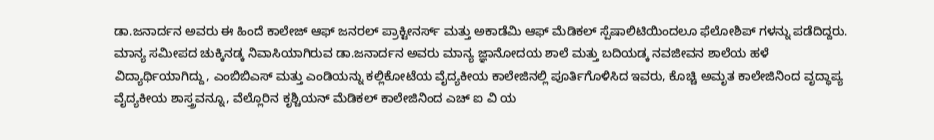ಡಾ.ಜನಾರ್ದನ ಅವರು ಈ ಹಿಂದೆ ಕಾಲೇಜ್ ಆಫ್ ಜನರಲ್ ಪ್ರಾಕ್ಟೀನರ್ಸ್ ಮತ್ತು ಅಕಾಡೆಮಿ ಆಫ್ ಮೆಡಿಕಲ್ ಸ್ಪೆಷಾಲಿಟಿಯಿಂದಲೂ ಫೆಲೋಶಿಪ್ ಗಳನ್ನು ಪಡೆದಿದ್ದರು. ಮಾನ್ಯ ಸಮೀಪದ ಚುಕ್ಕಿನಡ್ಕ ನಿವಾಸಿಯಾಗಿರುವ ಡಾ.ಜನಾರ್ದನ ಅವರು ಮಾನ್ಯ ಜ್ಞಾನೋದಯ ಶಾಲೆ ಮತ್ತು ಬದಿಯಡ್ಕ ನವಜೀವನ ಶಾಲೆಯ ಹಳೆ ವಿದ್ಯಾರ್ಥಿಯಾಗಿದ್ದು, ಎಂಬಿಬಿಎಸ್ ಮತ್ತು ಎಂಡಿಯನ್ನು ಕಲ್ಲಿಕೋಟೆಯ ವೈದ್ಯಕೀಯ ಕಾಲೇಜಿನಲ್ಲಿ ಪೂರ್ತಿಗೊಳಿಸಿದ ಇವರು, ಕೊಚ್ಚಿ ಅಮೃತ ಕಾಲೇಜಿನಿಂದ ವೃದ್ಧಾಪ್ಯ ವೈದ್ಯಕೀಯ ಶಾಸ್ತ್ರವನ್ನೂ, ವೆಲ್ಲೊರಿನ ಕೃಶ್ಚಿಯನ್ ಮೆಡಿಕಲ್ ಕಾಲೇಜಿನಿಂದ ಎಚ್ ಐ ವಿ ಯ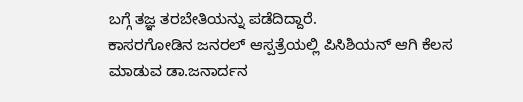ಬಗ್ಗೆ ತಜ್ಞ ತರಬೇತಿಯನ್ನು ಪಡೆದಿದ್ದಾರೆ.
ಕಾಸರಗೋಡಿನ ಜನರಲ್ ಆಸ್ಪತ್ರೆಯಲ್ಲಿ ಪಿಸಿಶಿಯನ್ ಆಗಿ ಕೆಲಸ ಮಾಡುವ ಡಾ.ಜನಾರ್ದನ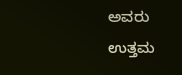ಅವರು ಉತ್ತಮ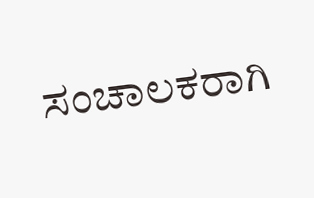ಸಂಚಾಲಕರಾಗಿ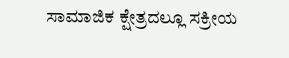ಸಾಮಾಜಿಕ ಕ್ಷೇತ್ರದಲ್ಲೂ ಸಕ್ರೀಯ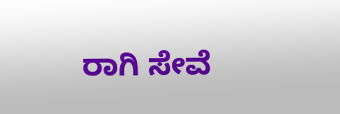ರಾಗಿ ಸೇವೆ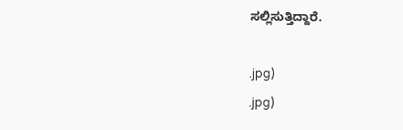ಸಲ್ಲಿಸುತ್ತಿದ್ದಾರೆ.

.jpg)
.jpg)